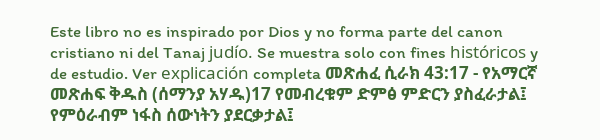Este libro no es inspirado por Dios y no forma parte del canon cristiano ni del Tanaj judío. Se muestra solo con fines históricos y de estudio. Ver explicación completa መጽሐፈ ሲራክ 43:17 - የአማርኛ መጽሐፍ ቅዱስ (ሰማንያ አሃዱ)17 የመብረቁም ድምፅ ምድርን ያስፈራታል፤ የምዕራብም ነፋስ ሰውነትን ያደርቃታል፤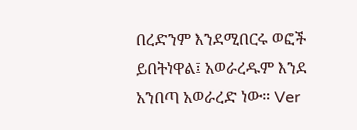በረድንም እንደሚበርሩ ወፎች ይበትነዋል፤ አወራረዱም እንደ አንበጣ አወራረድ ነው። Ver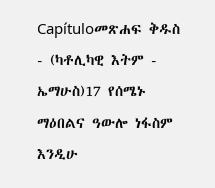Capítuloመጽሐፍ ቅዱስ - (ካቶሊካዊ እትም - ኤማሁስ)17 የሰሜኑ ማዕበልና ዓውሎ ነፋስም እንዲሁ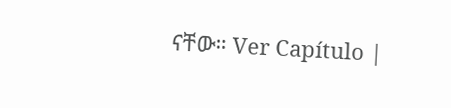ናቸው። Ver Capítulo |